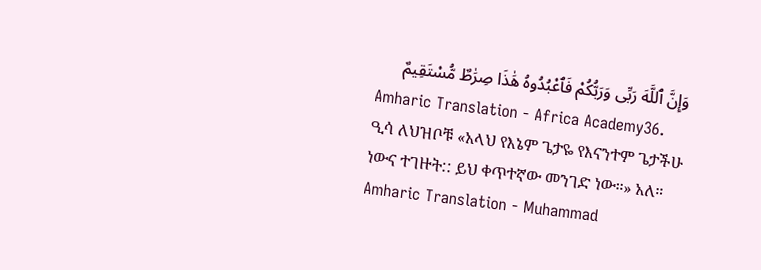وَإِنَّ ٱللَّهَ رَبِّى وَرَبُّكُمْ فَٱعْبُدُوهُ هَٰذَا صِرَٰطٌ مُّسْتَقِيمٌ
Amharic Translation - Africa Academy36. ዒሳ ለህዝቦቹ «አላህ የእኔም ጌታዬ የእናንተም ጌታችሁ ነውና ተገዙት:: ይህ ቀጥተኛው መንገድ ነው።» አለ።
Amharic Translation - Muhammad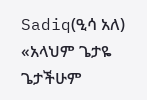Sadiq(ዒሳ አለ) «አላህም ጌታዬ ጌታችሁም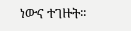ነውና ተገዙት፡፡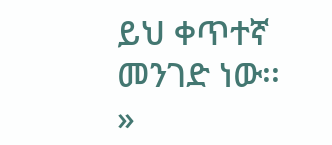ይህ ቀጥተኛ መንገድ ነው፡፡»